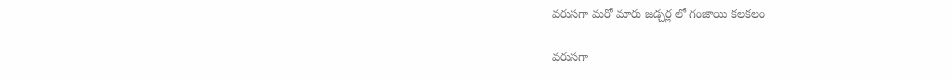వరుసగా మరో మారు జడ్చర్ల లో గంజాయి కలకలం

వరుసగా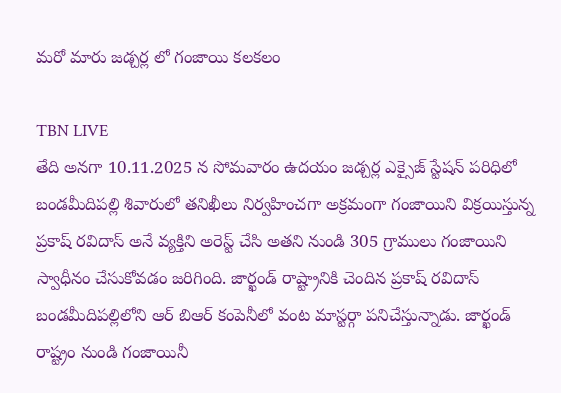మరో మారు జడ్చర్ల లో గంజాయి కలకలం

TBN LIVE
తేది అనగా 10.11.2025 న సోమవారం ఉదయం జడ్చర్ల ఎక్సైజ్ స్టేషన్ పరిధిలో బండమీదిపల్లి శివారులో తనిఖీలు నిర్వహించగా అక్రమంగా గంజాయిని విక్రయిస్తున్న ప్రకాష్ రవిదాస్ అనే వ్యక్తిని అరెస్ట్ చేసి అతని నుండి 305 గ్రాములు గంజాయిని స్వాధీనం చేసుకోవడం జరిగింది. జార్ఖండ్ రాష్ట్రానికి చెందిన ప్రకాష్ రవిదాస్ బండమీదిపల్లిలోని ఆర్ బిఆర్ కంపెనీలో వంట మాస్టర్గా పనిచేస్తున్నాడు. జార్ఖండ్ రాష్ట్రం నుండి గంజాయినీ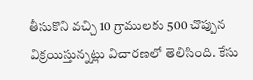తీసుకొని వచ్చి 10 గ్రాములకు 500 చొప్పున విక్రయిస్తున్నట్లు విచారణలో తెలిసింది. కేసు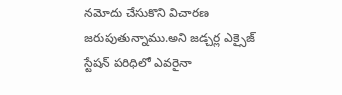నమోదు చేసుకొని విచారణ జరుపుతున్నాము.అని జడ్చర్ల ఎక్సైజ్ స్టేషన్ పరిధిలో ఎవరైనా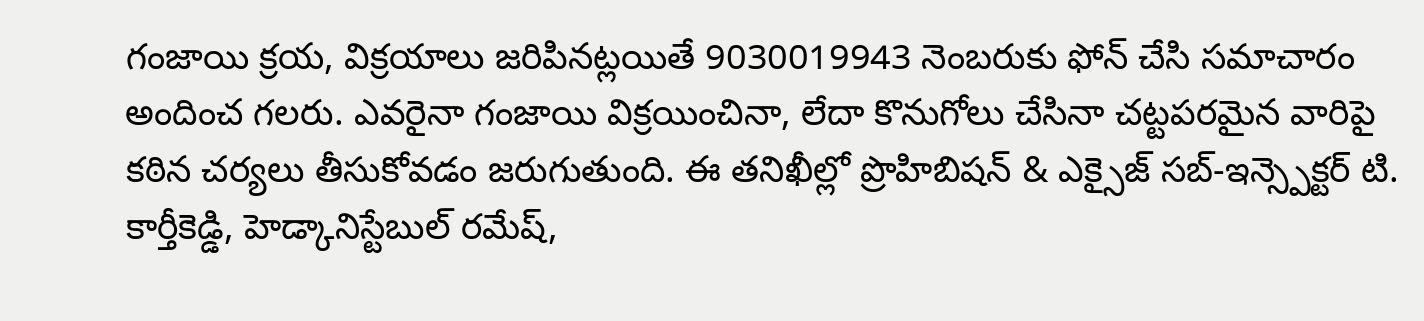గంజాయి క్రయ, విక్రయాలు జరిపినట్లయితే 9030019943 నెంబరుకు ఫోన్ చేసి సమాచారం అందించ గలరు. ఎవరైనా గంజాయి విక్రయించినా, లేదా కొనుగోలు చేసినా చట్టపరమైన వారిపై కఠిన చర్యలు తీసుకోవడం జరుగుతుంది. ఈ తనిఖీల్లో ప్రొహిబిషన్ & ఎక్సైజ్ సబ్-ఇన్స్పెక్టర్ టి. కార్తీకెడ్డి, హెడ్కానిస్టేబుల్ రమేష్,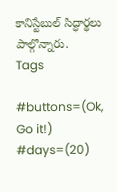కానిస్టేబుల్ సిద్ధార్థలు పాల్గొన్నారు.
Tags

#buttons=(Ok, Go it!) #days=(20)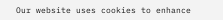Our website uses cookies to enhance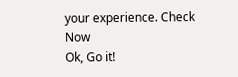your experience. Check Now
Ok, Go it!